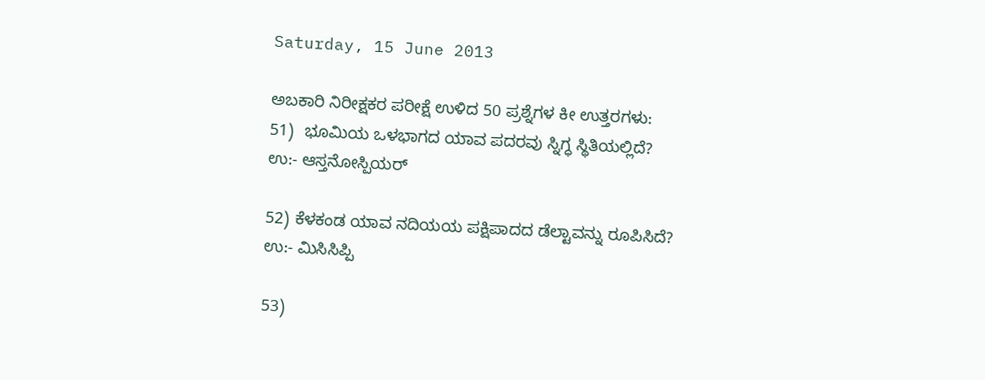Saturday, 15 June 2013

ಅಬಕಾರಿ ನಿರೀಕ್ಷಕರ ಪರೀಕ್ಷೆ ಉಳಿದ 50 ಪ್ರಶ್ನೆಗಳ ಕೀ ಉತ್ತರಗಳು:
51)  ಭೂಮಿಯ ಒಳಭಾಗದ ಯಾವ ಪದರವು ಸ್ನಿಗ್ಧ ಸ್ಥಿತಿಯಲ್ಲಿದೆ?
ಉ:- ಆಸ್ತನೋಸ್ಪಿಯರ್

52) ಕೆಳಕಂಡ ಯಾವ ನದಿಯಯ ಪಕ್ಷಿಪಾದದ ಡೆಲ್ಟಾವನ್ನು ರೂಪಿಸಿದೆ?
ಉ:- ಮಿಸಿಸಿಪ್ಪಿ

53)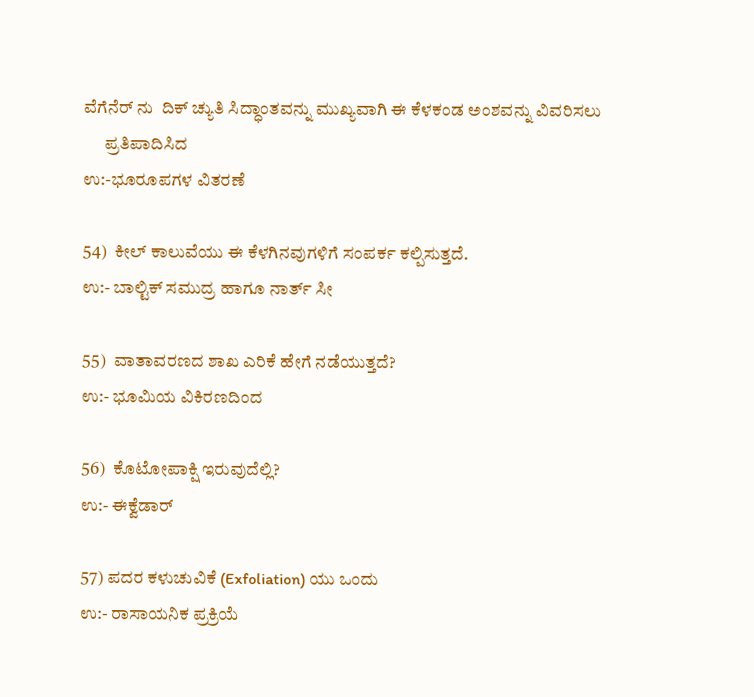ವೆಗೆನೆರ್ ನು  ದಿಕ್ ಚ್ಯುತಿ ಸಿದ್ಧಾಂತವನ್ನು ಮುಖ್ಯವಾಗಿ ಈ ಕೆಳಕಂಡ ಅಂಶವನ್ನು ವಿವರಿಸಲು
      ಪ್ರತಿಪಾದಿಸಿದ
ಉ:-ಭೂರೂಪಗಳ ವಿತರಣೆ

54)  ಕೀಲ್ ಕಾಲುವೆಯು ಈ ಕೆಳಗಿನವುಗಳಿಗೆ ಸಂಪರ್ಕ ಕಲ್ಪಿಸುತ್ತದೆ.
ಉ:- ಬಾಲ್ಟಿಕ್ ಸಮುದ್ರ ಹಾಗೂ ನಾರ್ತ್ ಸೀ

55)  ವಾತಾವರಣದ ಶಾಖ ಎರಿಕೆ ಹೇಗೆ ನಡೆಯುತ್ತದೆ?
ಉ:- ಭೂಮಿಯ ವಿಕಿರಣದಿಂದ

56)  ಕೊಟೋಪಾಕ್ಷಿ ಇರುವುದೆಲ್ಲಿ?
ಉ:- ಈಕ್ವೆಡಾರ್

57) ಪದರ ಕಳುಚುವಿಕೆ (Exfoliation) ಯು ಒಂದು
ಉ:- ರಾಸಾಯನಿಕ ಪ್ರಕ್ರಿಯೆ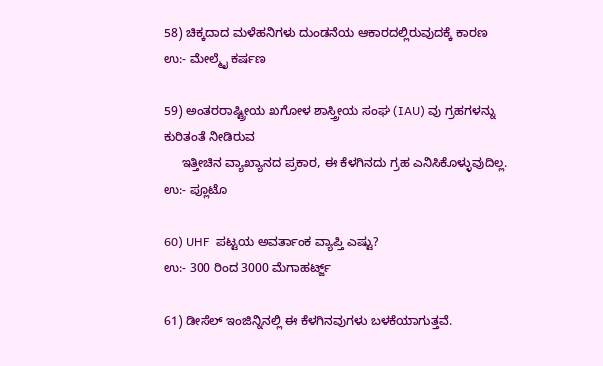58) ಚಿಕ್ಕದಾದ ಮಳೆಹನಿಗಳು ದುಂಡನೆಯ ಆಕಾರದಲ್ಲಿರುವುದಕ್ಕೆ ಕಾರಣ
ಉ:- ಮೇಲ್ಮೈ ಕರ್ಷಣ

59) ಅಂತರರಾಷ್ಟ್ರೀಯ ಖಗೋಳ ಶಾಸ್ತ್ರೀಯ ಸಂಘ (IAU) ವು ಗ್ರಹಗಳನ್ನು ಕುರಿತಂತೆ ನೀಡಿರುವ
     ಇತ್ತೀಚಿನ ವ್ಯಾಖ್ಯಾನದ ಪ್ರಕಾರ, ಈ ಕೆಳಗಿನದು ಗ್ರಹ ಎನಿಸಿಕೊಳ್ಳುವುದಿಲ್ಲ.
ಉ:- ಪ್ಲೂಟೊ

60) UHF  ಪಟ್ಟಯ ಅವರ್ತಾಂಕ ವ್ಯಾಪ್ತಿ ಎಷ್ಟು?
ಉ:- 300 ರಿಂದ 3000 ಮೆಗಾಹರ್ಟ್ಜ್

61) ಡೀಸೆಲ್ ಇಂಜಿನ್ನಿನಲ್ಲಿ ಈ ಕೆಳಗಿನವುಗಳು ಬಳಕೆಯಾಗುತ್ತವೆ.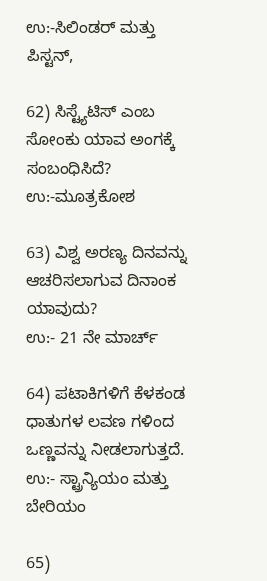ಉ:-ಸಿಲಿಂಡರ್ ಮತ್ತು ಪಿಸ್ಟನ್,

62) ಸಿಸ್ಟ್ಯೆಟಿಸ್ ಎಂಬ ಸೋಂಕು ಯಾವ ಅಂಗಕ್ಕೆ ಸಂಬಂಧಿಸಿದೆ?
ಉ:-ಮೂತ್ರಕೋಶ

63) ವಿಶ್ವ ಅರಣ್ಯ ದಿನವನ್ನು ಆಚರಿಸಲಾಗುವ ದಿನಾಂಕ ಯಾವುದು?
ಉ:- 21 ನೇ ಮಾರ್ಚ್

64) ಪಟಾಕಿಗಳಿಗೆ ಕೆಳಕಂಡ ಧಾತುಗಳ ಲವಣ ಗಳಿಂದ ಒಣ್ಣವನ್ನು ನೀಡಲಾಗುತ್ತದೆ.
ಉ:- ಸ್ಟ್ರಾನ್ಯಿಯಂ ಮತ್ತು ಬೇರಿಯಂ

65)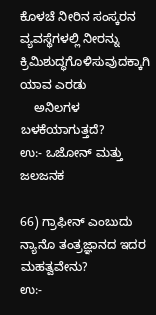ಕೊಳಚೆ ನೀರಿನ ಸಂಸ್ಕರನ ವ್ಯವಸ್ಥೆಗಳಲ್ಲಿ ನೀರನ್ನು ಕ್ರಿಮಿಶುದ್ಧಗೊಳಿಸುವುದಕ್ಕಾಗಿ ಯಾವ ಎರಡು
    ಅನಿಲಗಳ ಬಳಕೆಯಾಗುತ್ತದೆ?
ಉ:- ಒಜೋನ್ ಮತ್ತು ಜಲಜನಕ

66) ಗ್ರಾಫೀನ್ ಎಂಬುದು ನ್ಯಾನೊ ತಂತ್ರಜ್ಞಾನದ ಇದರ ಮಹತ್ವವೇನು?
ಉ:-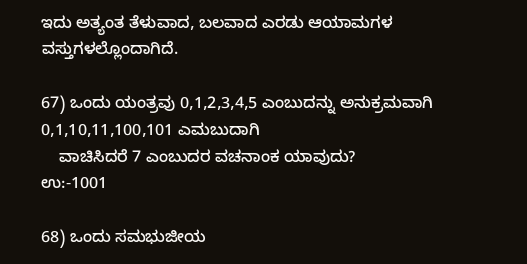ಇದು ಅತ್ಯಂತ ತೆಳುವಾದ, ಬಲವಾದ ಎರಡು ಆಯಾಮಗಳ ವಸ್ತುಗಳಲ್ಲೊಂದಾಗಿದೆ.

67) ಒಂದು ಯಂತ್ರವು 0,1,2,3,4,5 ಎಂಬುದನ್ನು ಅನುಕ್ರಮವಾಗಿ  0,1,10,11,100,101 ಎಮಬುದಾಗಿ
    ವಾಚಿಸಿದರೆ 7 ಎಂಬುದರ ವಚನಾಂಕ ಯಾವುದು?
ಉ:-1001

68) ಒಂದು ಸಮಭುಜೀಯ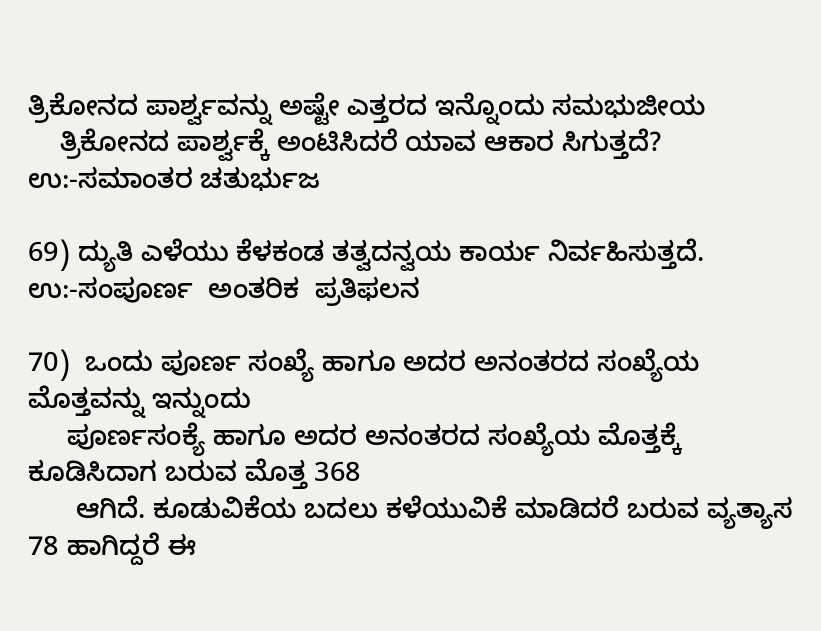ತ್ರಿಕೋನದ ಪಾರ್ಶ್ವವನ್ನು ಅಷ್ಟೇ ಎತ್ತರದ ಇನ್ನೊಂದು ಸಮಭುಜೀಯ
    ತ್ರಿಕೋನದ ಪಾರ್ಶ್ವಕ್ಕೆ ಅಂಟಿಸಿದರೆ ಯಾವ ಆಕಾರ ಸಿಗುತ್ತದೆ?
ಉ:-ಸಮಾಂತರ ಚತುರ್ಭುಜ

69) ದ್ಯುತಿ ಎಳೆಯು ಕೆಳಕಂಡ ತತ್ವದನ್ವಯ ಕಾರ್ಯ ನಿರ್ವಹಿಸುತ್ತದೆ.
ಉ:-ಸಂಪೂರ್ಣ  ಅಂತರಿಕ  ಪ್ರತಿಫಲನ

70)  ಒಂದು ಪೂರ್ಣ ಸಂಖ್ಯೆ ಹಾಗೂ ಅದರ ಅನಂತರದ ಸಂಖ್ಯೆಯ ಮೊತ್ತವನ್ನು ಇನ್ನುಂದು
     ಪೂರ್ಣಸಂಕ್ಯೆ ಹಾಗೂ ಅದರ ಅನಂತರದ ಸಂಖ್ಯೆಯ ಮೊತ್ತಕ್ಕೆ ಕೂಡಿಸಿದಾಗ ಬರುವ ಮೊತ್ತ 368
      ಆಗಿದೆ. ಕೂಡುವಿಕೆಯ ಬದಲು ಕಳೆಯುವಿಕೆ ಮಾಡಿದರೆ ಬರುವ ವ್ಯತ್ಯಾಸ 78 ಹಾಗಿದ್ದರೆ ಈ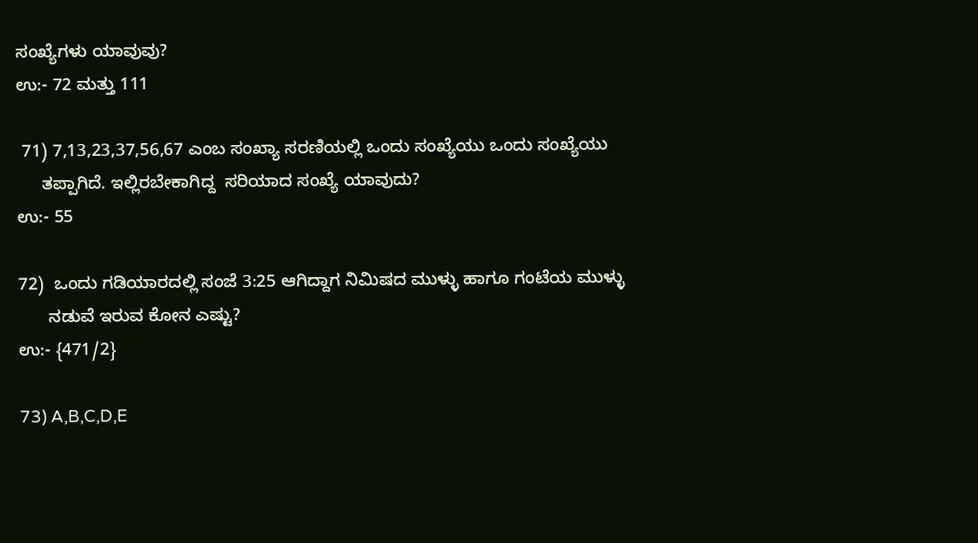ಸಂಖ್ಯೆಗಳು ಯಾವುವು?
ಉ:- 72 ಮತ್ತು 111

 71) 7,13,23,37,56,67 ಎಂಬ ಸಂಖ್ಯಾ ಸರಣಿಯಲ್ಲಿ ಒಂದು ಸಂಖ್ಯೆಯು ಒಂದು ಸಂಖ್ಯೆಯು
     ತಪ್ಪಾಗಿದೆ. ಇಲ್ಲಿರಬೇಕಾಗಿದ್ದ  ಸರಿಯಾದ ಸಂಖ್ಯೆ ಯಾವುದು?
ಉ:- 55

72)  ಒಂದು ಗಡಿಯಾರದಲ್ಲಿ ಸಂಜೆ 3:25 ಆಗಿದ್ದಾಗ ನಿಮಿಷದ ಮುಳ್ಳು ಹಾಗೂ ಗಂಟೆಯ ಮುಳ್ಳು
      ನಡುವೆ ಇರುವ ಕೋನ ಎಷ್ಟು?
ಉ:- {471/2}

73) A,B,C,D,E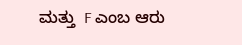ಮತ್ತು  F ಎಂಬ ಆರು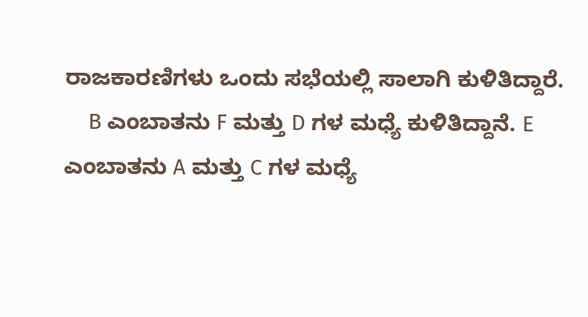ರಾಜಕಾರಣಿಗಳು ಒಂದು ಸಭೆಯಲ್ಲಿ ಸಾಲಾಗಿ ಕುಳಿತಿದ್ದಾರೆ.
    B ಎಂಬಾತನು F ಮತ್ತು D ಗಳ ಮಧ್ಯೆ ಕುಳಿತಿದ್ದಾನೆ. E ಎಂಬಾತನು A ಮತ್ತು C ಗಳ ಮಧ್ಯೆ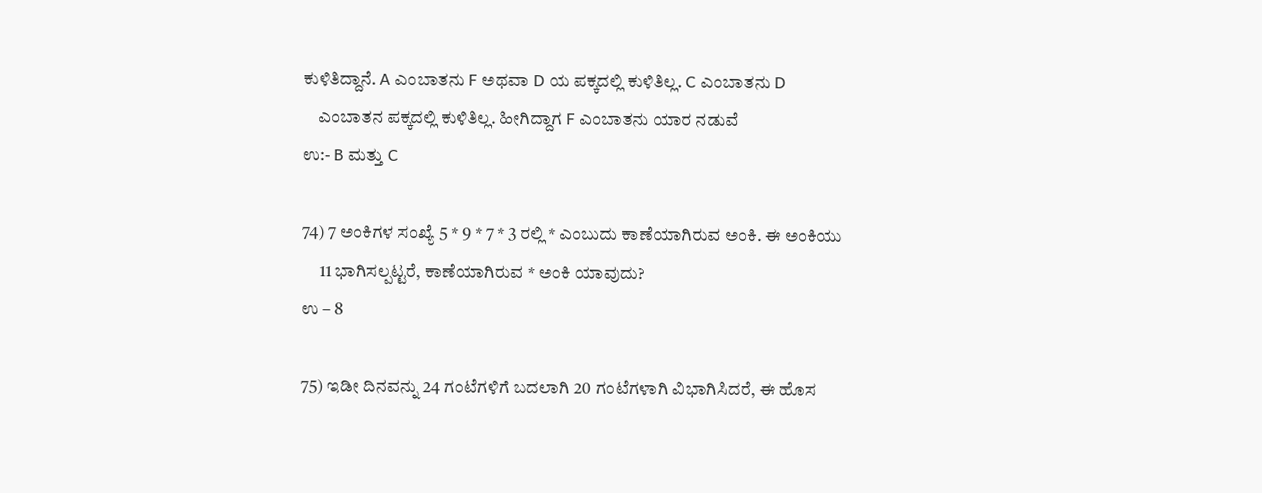ಕುಳಿತಿದ್ದಾನೆ. A ಎಂಬಾತನು F ಅಥವಾ D ಯ ಪಕ್ಕದಲ್ಲಿ ಕುಳಿತಿಲ್ಲ. C ಎಂಬಾತನು D
    ಎಂಬಾತನ ಪಕ್ಕದಲ್ಲಿ ಕುಳಿತಿಲ್ಲ. ಹೀಗಿದ್ದಾಗ F ಎಂಬಾತನು ಯಾರ ನಡುವೆ
ಉ:- B ಮತ್ತು C

74) 7 ಅಂಕಿಗಳ ಸಂಖ್ಯೆ 5 * 9 * 7 * 3 ರಲ್ಲಿ * ಎಂಬುದು ಕಾಣೆಯಾಗಿರುವ ಅಂಕಿ. ಈ ಅಂಕಿಯು
     11 ಭಾಗಿಸಲ್ಪಟ್ಟರೆ, ಕಾಣೆಯಾಗಿರುವ * ಅಂಕಿ ಯಾವುದು?
ಉ – 8

75) ಇಡೀ ದಿನವನ್ನು 24 ಗಂಟೆಗಳಿಗೆ ಬದಲಾಗಿ 20 ಗಂಟೆಗಳಾಗಿ ವಿಭಾಗಿಸಿದರೆ, ಈ ಹೊಸ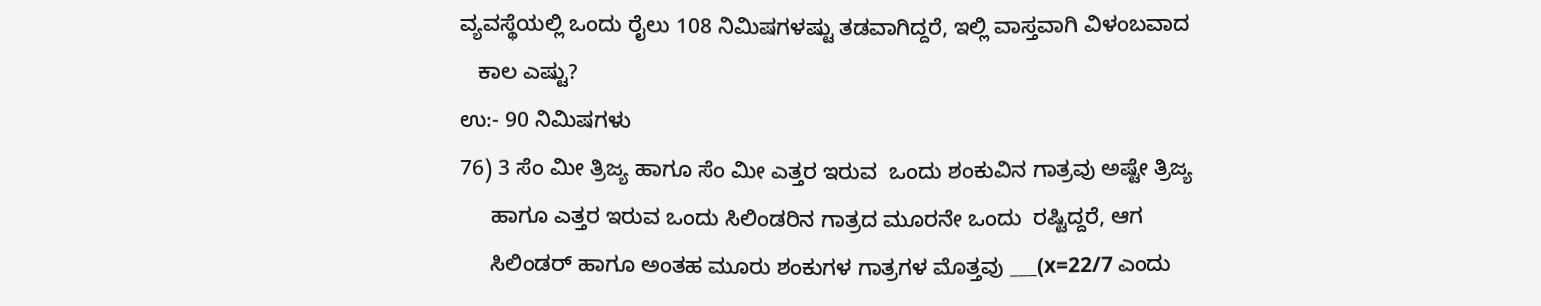ವ್ಯವಸ್ಥೆಯಲ್ಲಿ ಒಂದು ರೈಲು 108 ನಿಮಿಷಗಳಷ್ಟು ತಡವಾಗಿದ್ದರೆ, ಇಲ್ಲಿ ವಾಸ್ತವಾಗಿ ವಿಳಂಬವಾದ
   ಕಾಲ ಎಷ್ಟು?
ಉ:- 90 ನಿಮಿಷಗಳು
76) 3 ಸೆಂ ಮೀ ತ್ರಿಜ್ಯ ಹಾಗೂ ಸೆಂ ಮೀ ಎತ್ತರ ಇರುವ  ಒಂದು ಶಂಕುವಿನ ಗಾತ್ರವು ಅಷ್ಟೇ ತ್ರಿಜ್ಯ
     ಹಾಗೂ ಎತ್ತರ ಇರುವ ಒಂದು ಸಿಲಿಂಡರಿನ ಗಾತ್ರದ ಮೂರನೇ ಒಂದು  ರಷ್ಟಿದ್ದರೆ, ಆಗ
     ಸಿಲಿಂಡರ್ ಹಾಗೂ ಅಂತಹ ಮೂರು ಶಂಕುಗಳ ಗಾತ್ರಗಳ ಮೊತ್ತವು ___(x=22/7 ಎಂದು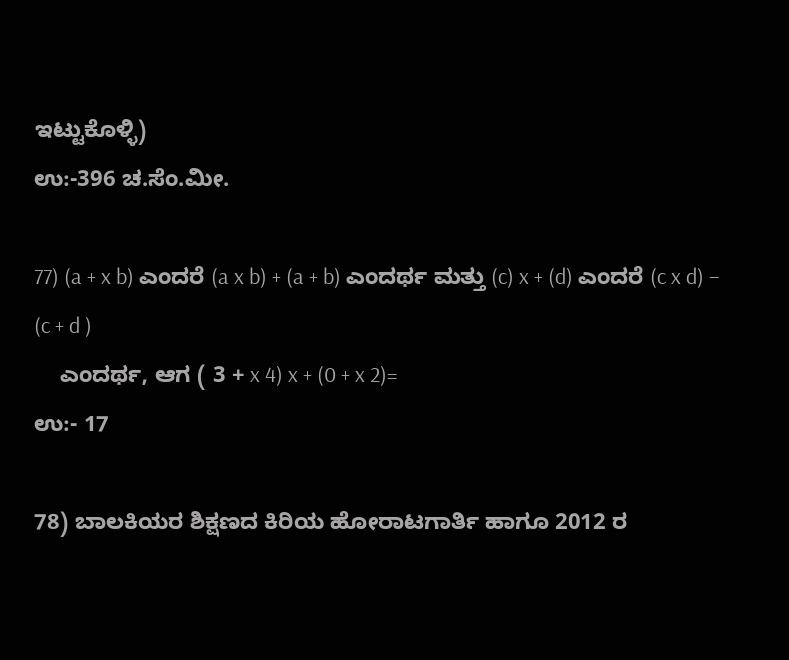ಇಟ್ಟುಕೊಳ್ಳಿ)
ಉ:-396 ಚ.ಸೆಂ.ಮೀ.

77) (a + x b) ಎಂದರೆ (a x b) + (a + b) ಎಂದರ್ಥ ಮತ್ತು (c) x + (d) ಎಂದರೆ (c x d) – (c + d )
    ಎಂದರ್ಥ, ಆಗ ( 3 + x 4) x + (0 + x 2)=
ಉ:- 17

78) ಬಾಲಕಿಯರ ಶಿಕ್ಷಣದ ಕಿರಿಯ ಹೋರಾಟಗಾರ್ತಿ ಹಾಗೂ 2012 ರ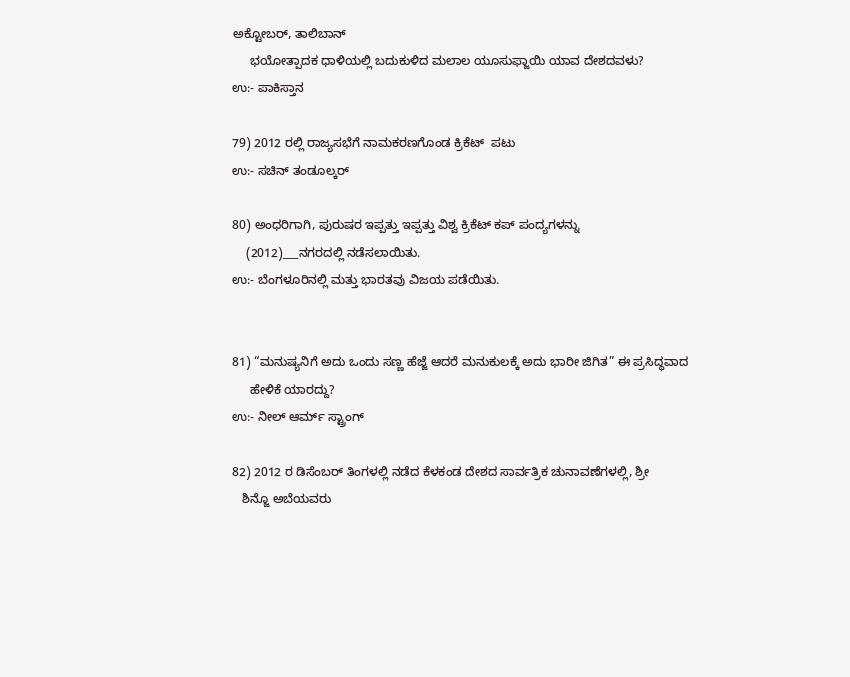ಅಕ್ಟೋಬರ್, ತಾಲಿಬಾನ್
     ಭಯೋತ್ಪಾದಕ ಧಾಳಿಯಲ್ಲಿ ಬದುಕುಳಿದ ಮಲಾಲ ಯೂಸುಫ್ಜಾಯಿ ಯಾವ ದೇಶದವಳು?
ಉ:- ಪಾಕಿಸ್ತಾನ

79) 2012 ರಲ್ಲಿ ರಾಜ್ಯಸಭೆಗೆ ನಾಮಕರಣಗೊಂಡ ಕ್ರಿಕೆಟ್  ಪಟು
ಉ:- ಸಚಿನ್ ತಂಡೂಲ್ಕರ್

80) ಅಂಧರಿಗಾಗಿ, ಪುರುಷರ ಇಪ್ಪತ್ತು ಇಪ್ಪತ್ತು ವಿಶ್ವ ಕ್ರಿಕೆಟ್ ಕಪ್ ಪಂದ್ಯಗಳನ್ನು
    (2012)___ನಗರದಲ್ಲಿ ನಡೆಸಲಾಯಿತು.
ಉ:- ಬೆಂಗಳೂರಿನಲ್ಲಿ ಮತ್ತು ಭಾರತವು ವಿಜಯ ಪಡೆಯಿತು.


81) “ಮನುಷ್ಯನಿಗೆ ಅದು ಒಂದು ಸಣ್ಣ ಹೆಜ್ಜೆ ಆದರೆ ಮನುಕುಲಕ್ಕೆ ಅದು ಭಾರೀ ಜಿಗಿತ” ಈ ಪ್ರಸಿದ್ಧವಾದ
     ಹೇಳಿಕೆ ಯಾರದ್ದು?
ಉ:- ನೀಲ್ ಆರ್ಮ್ ಸ್ಟ್ರಾಂಗ್

82) 2012 ರ ಡಿಸೆಂಬರ್ ತಿಂಗಳಲ್ಲಿ ನಡೆದ ಕೆಳಕಂಡ ದೇಶದ ಸಾರ್ವತ್ರಿಕ ಚುನಾವಣೆಗಳಲ್ಲಿ, ಶ್ರೀ
   ಶಿನ್ಜೊ ಅಬೆಯವರು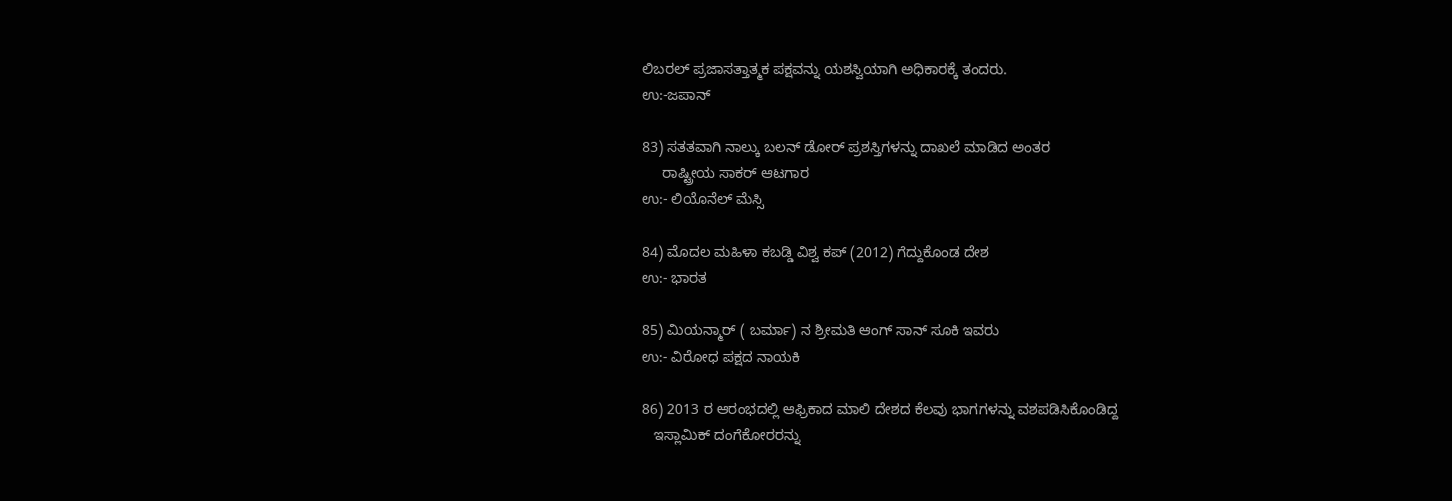ಲಿಬರಲ್ ಪ್ರಜಾಸತ್ತಾತ್ಮಕ ಪಕ್ಷವನ್ನು ಯಶಸ್ವಿಯಾಗಿ ಅಧಿಕಾರಕ್ಕೆ ತಂದರು.
ಉ:-ಜಪಾನ್

83) ಸತತವಾಗಿ ನಾಲ್ಕು ಬಲನ್ ಡೋರ್ ಪ್ರಶಸ್ತಿಗಳನ್ನು ದಾಖಲೆ ಮಾಡಿದ ಅಂತರ
     ರಾಷ್ಟ್ರೀಯ ಸಾಕರ್ ಆಟಗಾರ
ಉ:- ಲಿಯೊನೆಲ್ ಮೆಸ್ಸಿ

84) ಮೊದಲ ಮಹಿಳಾ ಕಬಡ್ಡಿ ವಿಶ್ವ ಕಪ್ (2012) ಗೆದ್ದುಕೊಂಡ ದೇಶ
ಉ:- ಭಾರತ

85) ಮಿಯನ್ಮಾರ್ ( ಬರ್ಮಾ) ನ ಶ್ರೀಮತಿ ಆಂಗ್ ಸಾನ್ ಸೂಕಿ ಇವರು
ಉ:- ವಿರೋಧ ಪಕ್ಷದ ನಾಯಕಿ

86) 2013 ರ ಆರಂಭದಲ್ಲಿ ಆಫ್ರಿಕಾದ ಮಾಲಿ ದೇಶದ ಕೆಲವು ಭಾಗಗಳನ್ನು ವಶಪಡಿಸಿಕೊಂಡಿದ್ದ
   ಇಸ್ಲಾಮಿಕ್ ದಂಗೆಕೋರರನ್ನು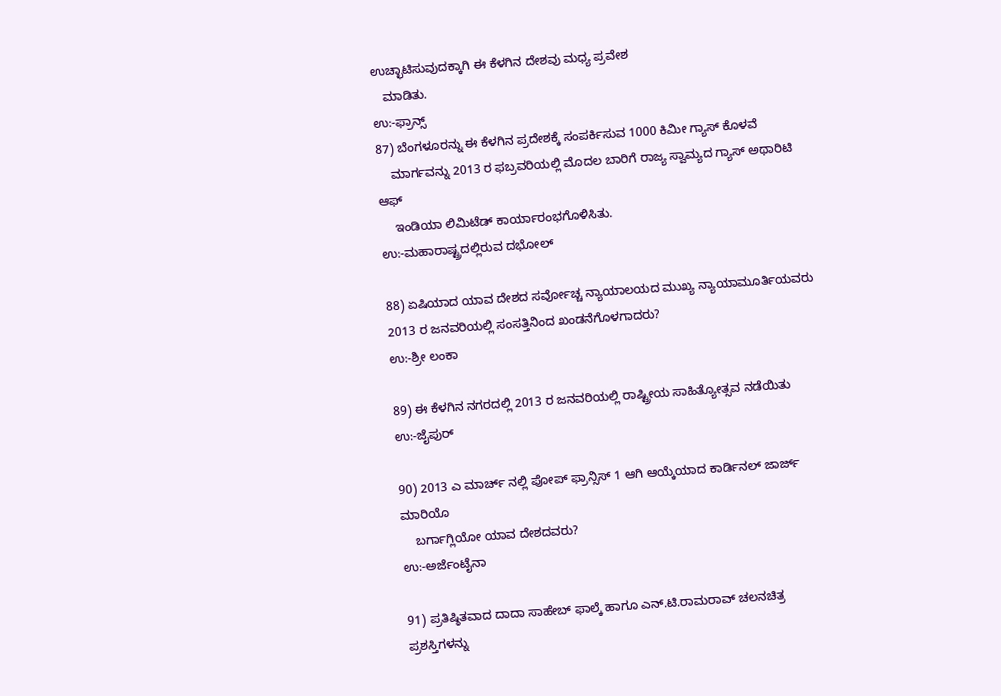ಉಚ್ಛಾಟಿಸುವುದಕ್ಕಾಗಿ ಈ ಕೆಳಗಿನ ದೇಶವು ಮಧ್ಯ ಪ್ರವೇಶ
   ಮಾಡಿತು.
ಉ:-ಫ್ರಾನ್ಸ್
87) ಬೆಂಗಳೂರನ್ನು ಈ ಕೆಳಗಿನ ಪ್ರದೇಶಕ್ಕೆ ಸಂಪರ್ಕಿಸುವ 1000 ಕಿಮೀ ಗ್ಯಾಸ್ ಕೊಳವೆ
    ಮಾರ್ಗವನ್ನು 2013 ರ ಫಬ್ರವರಿಯಲ್ಲಿ ಮೊದಲ ಬಾರಿಗೆ ರಾಜ್ಯ ಸ್ವಾಮ್ಯದ ಗ್ಯಾಸ್ ಅಥಾರಿಟಿ ಆಫ್
    ಇಂಡಿಯಾ ಲಿಮಿಟೆಡ್ ಕಾರ್ಯಾರಂಭಗೊಳಿಸಿತು.
ಉ:-ಮಹಾರಾಷ್ಟ್ರದಲ್ಲಿರುವ ದಭೋಲ್

88) ಏಷಿಯಾದ ಯಾವ ದೇಶದ ಸರ್ವೋಚ್ಚ ನ್ಯಾಯಾಲಯದ ಮುಖ್ಯ ನ್ಯಾಯಾಮೂರ್ತಿಯವರು 2013 ರ ಜನವರಿಯಲ್ಲಿ ಸಂಸತ್ತಿನಿಂದ ಖಂಡನೆಗೊಳಗಾದರು?
ಉ:-ಶ್ರೀ ಲಂಕಾ

89) ಈ ಕೆಳಗಿನ ನಗರದಲ್ಲಿ 2013 ರ ಜನವರಿಯಲ್ಲಿ ರಾಷ್ಟ್ರೀಯ ಸಾಹಿತ್ಯೋತ್ಸವ ನಡೆಯಿತು
ಉ:-ಜೈಪುರ್

90) 2013 ಎ ಮಾರ್ಚ್ ನಲ್ಲಿ ಪೋಪ್ ಫ್ರಾನ್ಸಿಸ್ 1 ಆಗಿ ಆಯ್ಕೆಯಾದ ಕಾರ್ಡಿನಲ್ ಜಾರ್ಜ್ ಮಾರಿಯೊ
    ಬರ್ಗಾಗ್ಲಿಯೋ ಯಾವ ದೇಶದವರು?
ಉ:-ಅರ್ಜೆಂಟೈನಾ

91) ಪ್ರತಿಷ್ಠಿತವಾದ ದಾದಾ ಸಾಹೇಬ್ ಫಾಲ್ಕೆ ಹಾಗೂ ಎನ್.ಟಿ.ರಾಮರಾವ್ ಚಲನಚಿತ್ರ ಪ್ರಶಸ್ತಿಗಳನ್ನು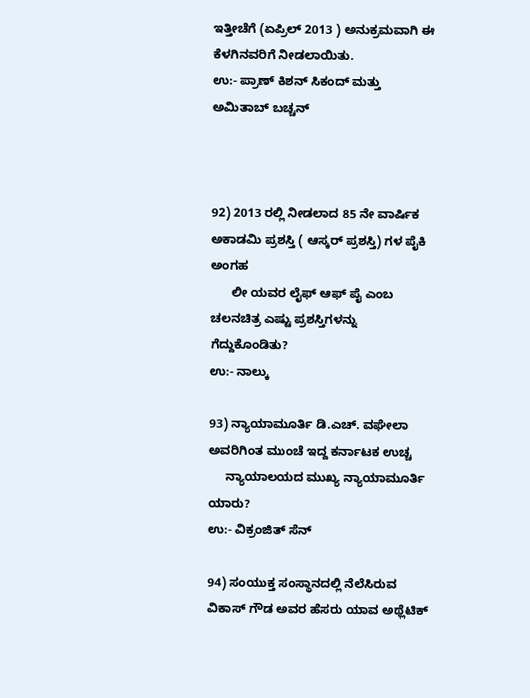ಇತ್ತೀಚೆಗೆ (ಏಪ್ರಿಲ್ 2013 ) ಅನುಕ್ರಮವಾಗಿ ಈ ಕೆಳಗಿನವರಿಗೆ ನೀಡಲಾಯಿತು.
ಉ:- ಪ್ರಾಣ್ ಕಿಶನ್ ಸಿಕಂದ್ ಮತ್ತು ಅಮಿತಾಬ್ ಬಚ್ಚನ್



92) 2013 ರಲ್ಲಿ ನೀಡಲಾದ 85 ನೇ ವಾರ್ಷಿಕ ಅಕಾಡಮಿ ಪ್ರಶಸ್ತಿ ( ಆಸ್ಕರ್ ಪ್ರಶಸ್ತಿ) ಗಳ ಪೈಕಿ ಅಂಗಹ
      ಲೀ ಯವರ ಲೈಫ್ ಆಫ್ ಪೈ ಎಂಬ ಚಲನಚಿತ್ರ ಎಷ್ಟು ಪ್ರಶಸ್ತಿಗಳನ್ನು ಗೆದ್ದುಕೊಂಡಿತು?
ಉ:- ನಾಲ್ಕು

93) ನ್ಯಾಯಾಮೂರ್ತಿ ಡಿ.ಎಚ್. ವಘೇಲಾ ಅವರಿಗಿಂತ ಮುಂಚೆ ಇದ್ದ ಕರ್ನಾಟಕ ಉಚ್ಚ
     ನ್ಯಾಯಾಲಯದ ಮುಖ್ಯ ನ್ಯಾಯಾಮೂರ್ತಿ ಯಾರು?
ಉ:- ವಿಕ್ರಂಜಿತ್ ಸೆನ್

94) ಸಂಯುಕ್ತ ಸಂಸ್ಥಾನದಲ್ಲಿ ನೆಲೆಸಿರುವ ವಿಕಾಸ್ ಗೌಡ ಅವರ ಹೆಸರು ಯಾವ ಅಥ್ಲೆಟಿಕ್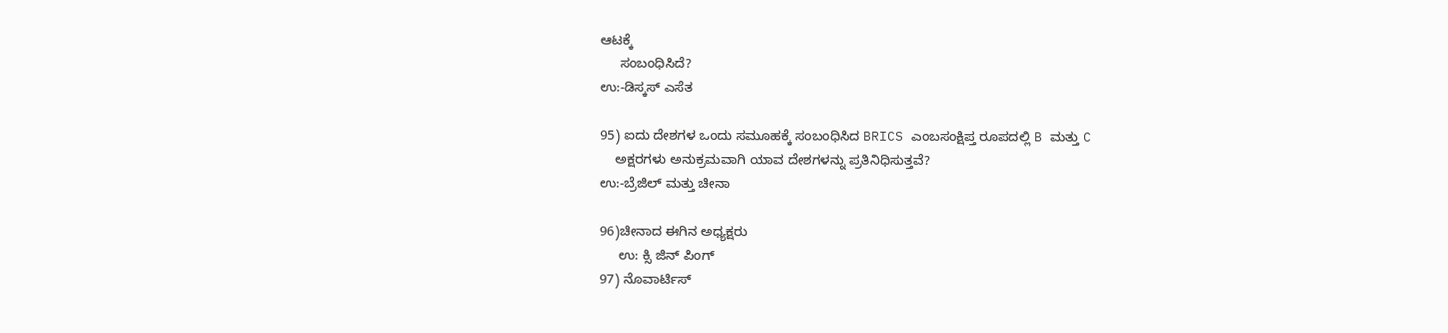ಆಟಕ್ಕೆ
     ಸಂಬಂಧಿಸಿದೆ?
ಉ:-ಡಿಸ್ಕಸ್ ಎಸೆತ

95) ಐದು ದೇಶಗಳ ಒಂದು ಸಮೂಹಕ್ಕೆ ಸಂಬಂಧಿಸಿದ BRICS ಎಂಬಸಂಕ್ಷಿಪ್ತ ರೂಪದಲ್ಲಿ B ಮತ್ತು C
    ಅಕ್ಷರಗಳು ಅನುಕ್ರಮವಾಗಿ ಯಾವ ದೇಶಗಳನ್ನು ಪ್ರತಿನಿಧಿಸುತ್ತವೆ?
ಉ:-ಬ್ರೆಜಿಲ್ ಮತ್ತು ಚೀನಾ

96)ಚೀನಾದ ಈಗಿನ ಅಧ್ಯಕ್ಷರು
     ಉ: ಕ್ಸಿ ಜಿನ್ ಪಿಂಗ್
97) ನೊವಾರ್ಟಿಸ್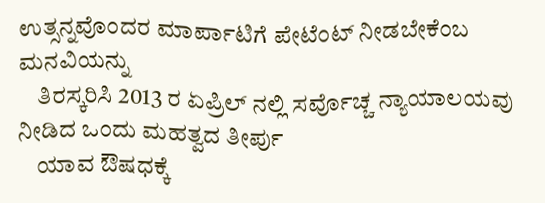ಉತ್ಸನ್ನವೊಂದರ ಮಾರ್ಪಾಟಿಗೆ ಪೇಟೆಂಟ್ ನೀಡಬೇಕೆಂಬ ಮನವಿಯನ್ನು
    ತಿರಸ್ಕರಿಸಿ 2013 ರ ಏಪ್ರಿಲ್ ನಲ್ಲಿ ಸರ್ವೊಚ್ಚ ನ್ಯಾಯಾಲಯವು ನೀಡಿದ ಒಂದು ಮಹತ್ವದ ತೀರ್ಪು
    ಯಾವ ಔಷಧಕ್ಕೆ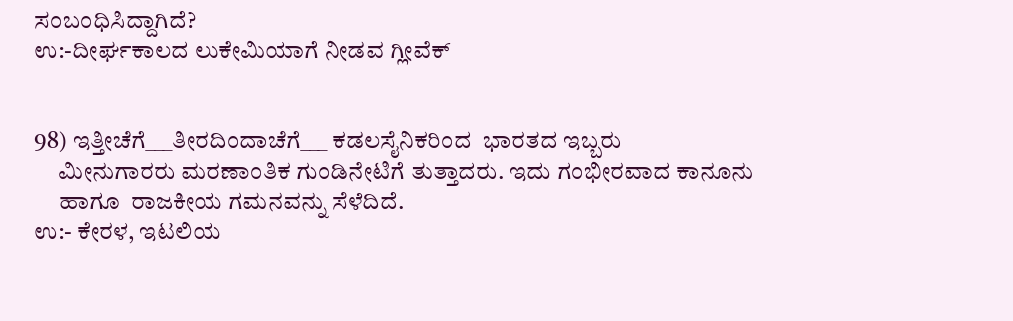ಸಂಬಂಧಿಸಿದ್ದಾಗಿದೆ?
ಉ:-ದೀರ್ಘಕಾಲದ ಲುಕೇಮಿಯಾಗೆ ನೀಡವ ಗ್ಲೀವೆಕ್


98) ಇತ್ತೀಚೆಗೆ___ತೀರದಿಂದಾಚೆಗೆ___ ಕಡಲಸೈನಿಕರಿಂದ  ಭಾರತದ ಇಬ್ಬರು
     ಮೀನುಗಾರರು ಮರಣಾಂತಿಕ ಗುಂಡಿನೇಟಿಗೆ ತುತ್ತಾದರು. ಇದು ಗಂಭೀರವಾದ ಕಾನೂನು
     ಹಾಗೂ  ರಾಜಕೀಯ ಗಮನವನ್ನು ಸೆಳೆದಿದೆ.
ಉ:- ಕೇರಳ, ಇಟಲಿಯ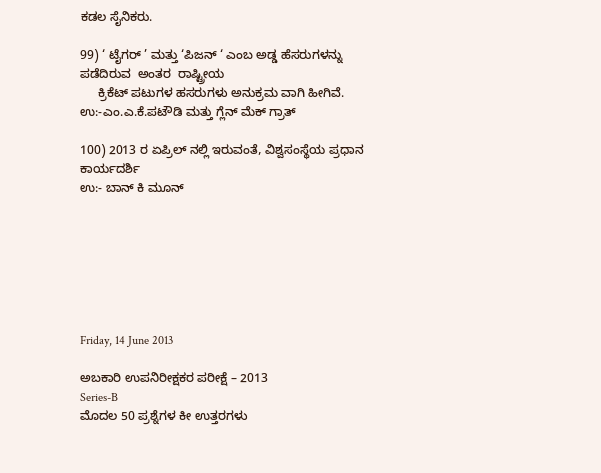ಕಡಲ ಸೈನಿಕರು.

99) ‘ ಟೈಗರ್ ’ ಮತ್ತು ‘ಪಿಜನ್ ‘ ಎಂಬ ಅಡ್ಡ ಹೆಸರುಗಳನ್ನು ಪಡೆದಿರುವ  ಅಂತರ  ರಾಷ್ಟ್ರೀಯ
     ಕ್ರಿಕೆಟ್ ಪಟುಗಳ ಹಸರುಗಳು ಅನುಕ್ರಮ ವಾಗಿ ಹೀಗಿವೆ.
ಉ:-ಎಂ.ಎ.ಕೆ.ಪಟೌಡಿ ಮತ್ತು ಗ್ಲೆನ್ ಮೆಕ್ ಗ್ರಾತ್

100) 2013 ರ ಏಪ್ರಿಲ್ ನಲ್ಲಿ ಇರುವಂತೆ, ವಿಶ್ವಸಂಸ್ಥೆಯ ಪ್ರಧಾನ ಕಾರ್ಯದರ್ಶಿ
ಉ:- ಬಾನ್ ಕಿ ಮೂನ್







Friday, 14 June 2013

ಅಬಕಾರಿ ಉಪನಿರೀಕ್ಷಕರ ಪರೀಕ್ಷೆ – 2013
Series-B
ಮೊದಲ 50 ಪ್ರಶ್ನೆಗಳ ಕೀ ಉತ್ತರಗಳು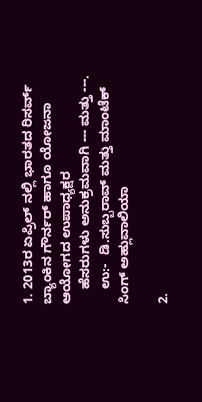1. 2013ರ ಏಪ್ರಿಲ್ ನಲ್ಲಿ ಭಾರತದ ರಿಸರ್ವ್ ಬ್ಯಾಂಕಿನ ಗೌರ್ನರ್ ಹಾಗೂ ಯೋಜನಾ ಆಯೋಗದ ಉಪಾಧ್ಯಕ್ಷರ
    ಹೆಸರುಗಳು ಅನುಕ್ರಮವಾಗಿ --- ಮತ್ತು ---.
    ಉ:-  ಡಿ.ಸುಬ್ಬರಾವ್ ಮತ್ತು ಮಾಂಟೆಕ್ ಸಿಂಗ್ ಅಹ್ಲುವಾಲಿಯಾ

2.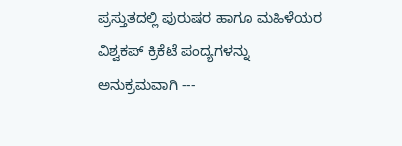ಪ್ರಸ್ತುತದಲ್ಲಿ ಪುರುಷರ ಹಾಗೂ ಮಹಿಳೆಯರ ವಿಶ್ವಕಪ್ ಕ್ರಿಕೆಟೆ ಪಂದ್ಯಗಳನ್ನು ಅನುಕ್ರಮವಾಗಿ ---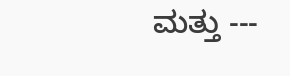ಮತ್ತು ---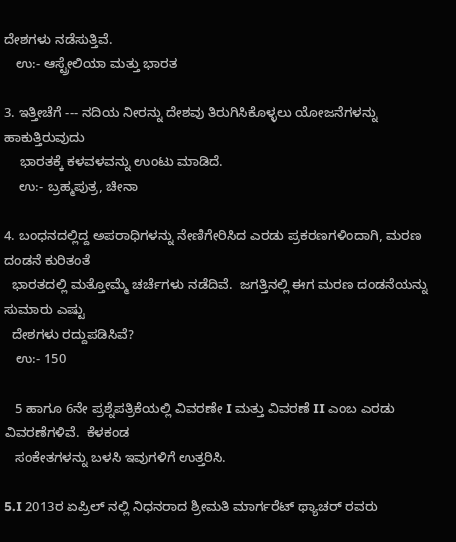ದೇಶಗಳು ನಡೆಸುತ್ತಿವೆ.
   ಉ:- ಆಸ್ಟ್ರೇಲಿಯಾ ಮತ್ತು ಭಾರತ

3. ಇತ್ತೀಚೆಗೆ --- ನದಿಯ ನೀರನ್ನು ದೇಶವು ತಿರುಗಿಸಿಕೊಳ್ಳಲು ಯೋಜನೆಗಳನ್ನು ಹಾಕುತ್ತಿರುವುದು
    ಭಾರತಕ್ಕೆ ಕಳವಳವನ್ನು ಉಂಟು ಮಾಡಿದೆ.
    ಉ:- ಬ್ರಹ್ಮಪುತ್ರ, ಚೀನಾ

4. ಬಂಧನದಲ್ಲಿದ್ದ ಅಪರಾಧಿಗಳನ್ನು ನೇಣಿಗೇರಿಸಿದ ಎರಡು ಪ್ರಕರಣಗಳಿಂದಾಗಿ, ಮರಣ ದಂಡನೆ ಕುರಿತಂತೆ
  ಭಾರತದಲ್ಲಿ ಮತ್ತೋಮ್ಮೆ ಚರ್ಚೆಗಳು ನಡೆದಿವೆ.  ಜಗತ್ತಿನಲ್ಲಿ ಈಗ ಮರಣ ದಂಡನೆಯನ್ನು ಸುಮಾರು ಎಷ್ಟು
  ದೇಶಗಳು ರದ್ದುಪಡಿಸಿವೆ?
   ಉ:- 150

   5 ಹಾಗೂ 6ನೇ ಪ್ರಶ್ನೆಪತ್ರಿಕೆಯಲ್ಲಿ ವಿವರಣೇ I ಮತ್ತು ವಿವರಣೆ II ಎಂಬ ಎರಡು ವಿವರಣೆಗಳಿವೆ.  ಕೆಳಕಂಡ
   ಸಂಕೇತಗಳನ್ನು ಬಳಸಿ ಇವುಗಳಿಗೆ ಉತ್ತರಿಸಿ.

5.I 2013ರ ಏಪ್ರಿಲ್ ನಲ್ಲಿ ನಿಧನರಾದ ಶ್ರೀಮತಿ ಮಾರ್ಗರೆಟ್ ಥ್ಯಾಚರ್ ರವರು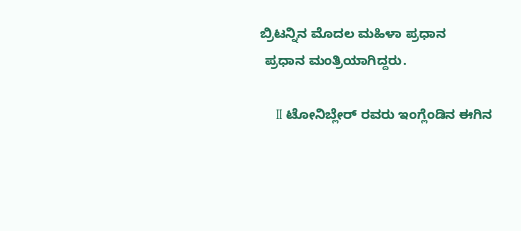ಬ್ರಿಟನ್ನಿನ ಮೊದಲ ಮಹಿಳಾ ಪ್ರಧಾನ
 ಪ್ರಧಾನ ಮಂತ್ರಿಯಾಗಿದ್ದರು.

    II ಟೋನಿಬ್ಲೇರ್ ರವರು ಇಂಗ್ಲೆಂಡಿನ ಈಗಿನ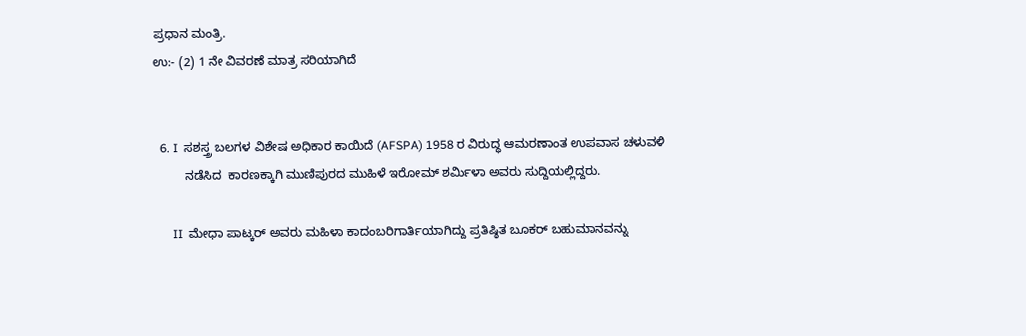ಪ್ರಧಾನ ಮಂತ್ರಿ.
ಉ:- (2) 1 ನೇ ವಿವರಣೆ ಮಾತ್ರ ಸರಿಯಾಗಿದೆ


  6. I  ಸಶಸ್ತ್ರ ಬಲಗಳ ವಿಶೇಷ ಅಧಿಕಾರ ಕಾಯಿದೆ (AFSPA) 1958 ರ ವಿರುದ್ಧ ಆಮರಣಾಂತ ಉಪವಾಸ ಚಳುವಳಿ
         ನಡೆಸಿದ  ಕಾರಣಕ್ಕಾಗಿ ಮುಣಿಪುರದ ಮುಹಿಳೆ ಇರೋಮ್ ಶರ್ಮಿಳಾ ಅವರು ಸುದ್ದಿಯಲ್ಲಿದ್ದರು.

      II  ಮೇಧಾ ಪಾಟ್ಕರ್ ಅವರು ಮಹಿಳಾ ಕಾದಂಬರಿಗಾರ್ತಿಯಾಗಿದ್ದು ಪ್ರತಿಷ್ಠಿತ ಬೂಕರ್ ಬಹುಮಾನವನ್ನು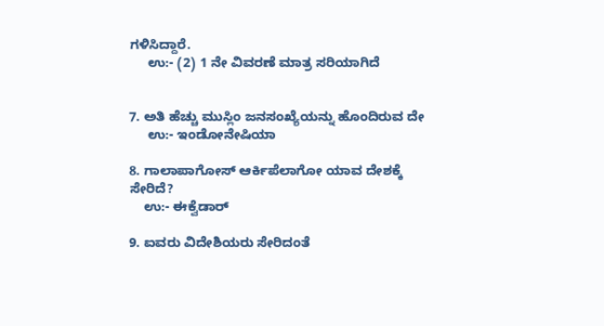ಗಳಿಸಿದ್ದಾರೆ.
     ಉ:- (2) 1 ನೇ ವಿವರಣೆ ಮಾತ್ರ ಸರಿಯಾಗಿದೆ


7. ಅತಿ ಹೆಚ್ಚು ಮುಸ್ಲಿಂ ಜನಸಂಖ್ಯೆಯನ್ನು ಹೊಂದಿರುವ ದೇ
     ಉ:- ಇಂಡೋನೇಷಿಯಾ

8. ಗಾಲಾಪಾಗೋಸ್ ಆರ್ಕಿಪೆಲಾಗೋ ಯಾವ ದೇಶಕ್ಕೆ ಸೇರಿದೆ?
    ಉ:- ಈಕ್ವೆಡಾರ್

9. ಐವರು ವಿದೇಶಿಯರು ಸೇರಿದಂತೆ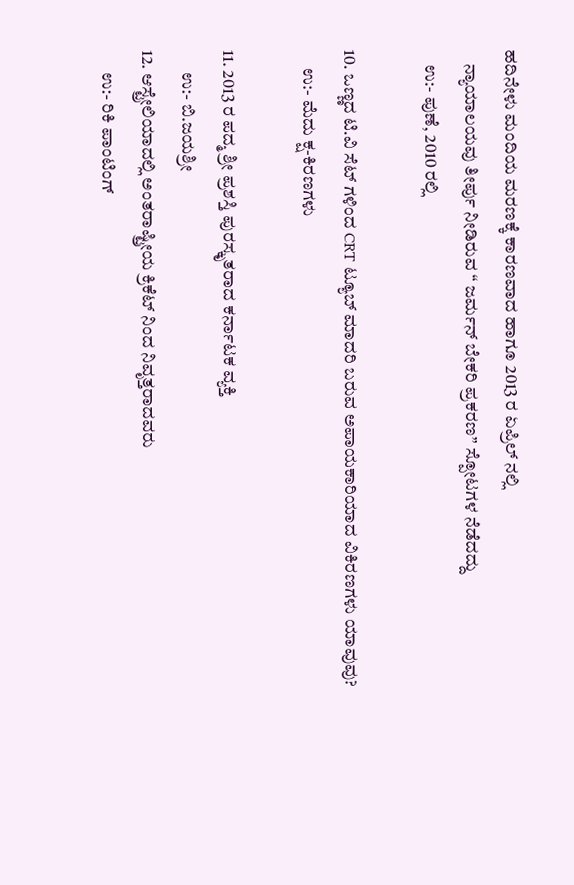ಹದಿನೇಳು ಮಂದಿಯ ಮರಣಕ್ಕೆ ಕಾರಣವಾದ ಹಾಗೂ 2013 ರ ಏಪ್ರಿಲ್ ನಲ್ಲಿ
    ನ್ಯಾಯಾಲಯವು ತೀರ್ಪು ನೀಡಿರುವ “ ಜರ್ಮನ್ ಬೇಕರಿ ಪ್ರಕರಣ” ಸ್ಪೋಟಗಳ ನೆಡೆದದ್ದು
    ಉ:- ಪುಣೆ, 2010 ರಲ್ಲಿ

10. ಒಣ್ಣದ ಟಿ.ವಿ ಸೆಟ್ ಗಳಿಂದ CRT ಟ್ಯೂಬ್ ಮಾದರಿ ಬರುವ ಅಪಾಯಕಾರಿಯಾದ ವಿಕಿರಣಗಳು ಯಾವುವು?
     ಉ:- ಮೆದು ಕ್ಷ-ಕಿರಣಗಳು

11. 2013 ರ ಪದ್ಮ ಶ್ರೀ ಪ್ರಶಸ್ತಿ ಪುರಸ್ಕೃತರಾದ ಕರ್ನಾಟಕ ವ್ಯಕ್ತಿ
      ಉ:- ಬಿ.ಜಯಶ್ರೀ
12. ಆಸ್ಟ್ರೇಲಿಯಾದಲ್ಲಿ ಅಂತರಾಷ್ಟ್ರೀಯ ಕ್ರಿಕೆಟ್ ನಿಂದ ನಿವೃತ್ತರಾದವರು
      ಉ:- ರಿಕಿ ಪಾಂಟಿಂಗ್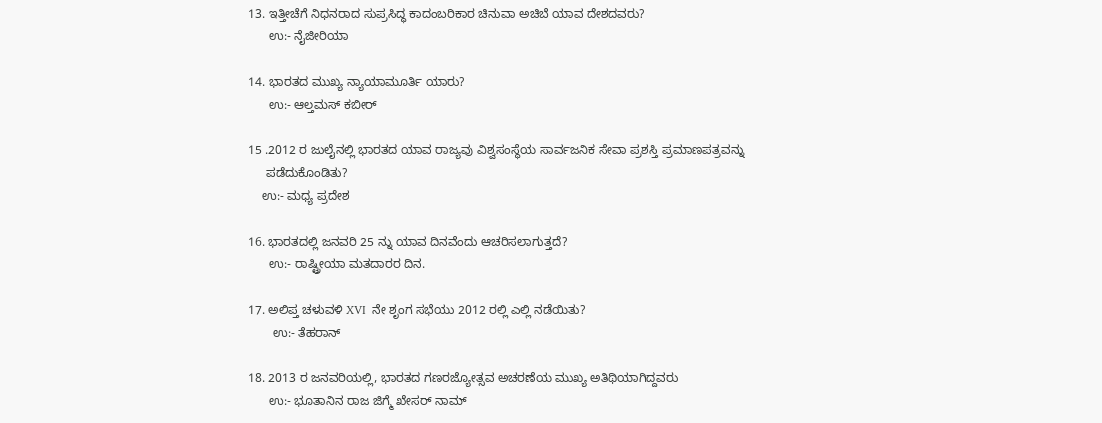13. ಇತ್ತೀಚೆಗೆ ನಿಧನರಾದ ಸುಪ್ರಸಿದ್ಧ ಕಾದಂಬರಿಕಾರ ಚಿನುವಾ ಅಚಿಬೆ ಯಾವ ದೇಶದವರು?
      ಉ:- ನೈಜೀರಿಯಾ

14. ಭಾರತದ ಮುಖ್ಯ ನ್ಯಾಯಾಮೂರ್ತಿ ಯಾರು?
      ಉ:- ಆಲ್ತಮಸ್ ಕಬೀರ್

15 .2012 ರ ಜುಲೈನಲ್ಲಿ ಭಾರತದ ಯಾವ ರಾಜ್ಯವು ವಿಶ್ವಸಂಸ್ಥೆಯ ಸಾರ್ವಜನಿಕ ಸೇವಾ ಪ್ರಶಸ್ತಿ ಪ್ರಮಾಣಪತ್ರವನ್ನು
     ಪಡೆದುಕೊಂಡಿತು?
    ಉ:- ಮಧ್ಯ ಪ್ರದೇಶ

16. ಭಾರತದಲ್ಲಿ ಜನವರಿ 25 ನ್ನು ಯಾವ ದಿನವೆಂದು ಆಚರಿಸಲಾಗುತ್ತದೆ?
      ಉ:- ರಾಷ್ಟ್ರೀಯಾ ಮತದಾರರ ದಿನ.

17. ಅಲಿಪ್ತ ಚಳುವಳಿ XVI  ನೇ ಶೃಂಗ ಸಭೆಯು 2012 ರಲ್ಲಿ ಎಲ್ಲಿ ನಡೆಯಿತು?
       ಉ:- ತೆಹರಾನ್

18. 2013 ರ ಜನವರಿಯಲ್ಲಿ, ಭಾರತದ ಗಣರಜ್ಯೋತ್ಸವ ಅಚರಣೆಯ ಮುಖ್ಯ ಅತಿಥಿಯಾಗಿದ್ದವರು
      ಉ:- ಭೂತಾನಿನ ರಾಜ ಜಿಗ್ಮೆ ಖೇಸರ್ ನಾಮ್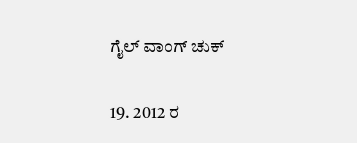ಗೈಲ್ ವಾಂಗ್ ಚುಕ್

19. 2012 ರ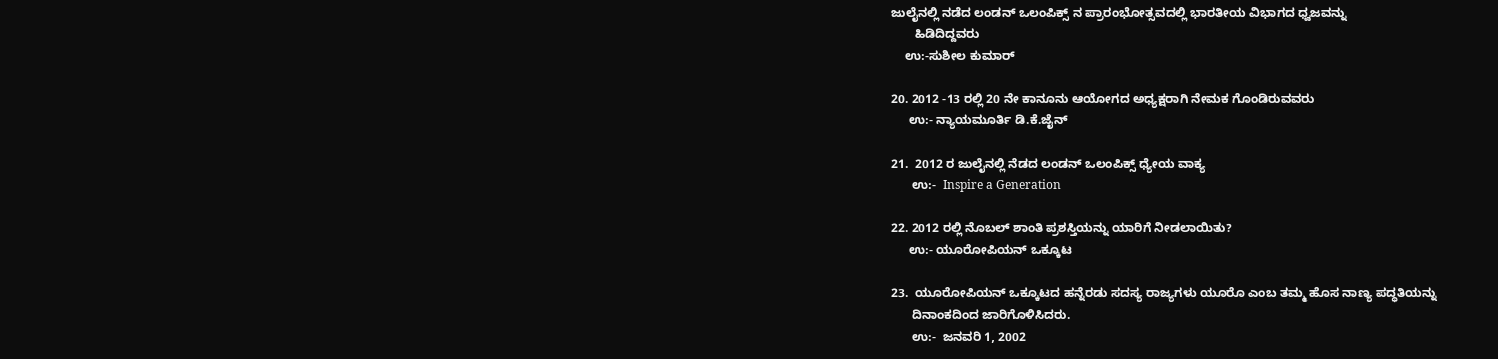ಜುಲೈನಲ್ಲಿ ನಡೆದ ಲಂಡನ್ ಒಲಂಪಿಕ್ಸ್ ನ ಪ್ರಾರಂಭೋತ್ಸವದಲ್ಲಿ ಭಾರತೀಯ ವಿಭಾಗದ ಧ್ವಜವನ್ನು
       ಹಿಡಿದಿದ್ದವರು
    ಉ:-ಸುಶೀಲ ಕುಮಾರ್

20. 2012 -13 ರಲ್ಲಿ 20 ನೇ ಕಾನೂನು ಆಯೋಗದ ಅಧ್ಯಕ್ಷರಾಗಿ ನೇಮಕ ಗೊಂಡಿರುವವರು
     ಉ:- ನ್ಯಾಯಮೂರ್ತಿ ಡಿ.ಕೆ.ಜೈನ್

21.  2012 ರ ಜುಲೈನಲ್ಲಿ ನೆಡದ ಲಂಡನ್ ಒಲಂಪಿಕ್ಸ್ ಧ್ಯೇಯ ವಾಕ್ಯ
      ಉ:-  Inspire a Generation

22. 2012 ರಲ್ಲಿ ನೊಬಲ್ ಶಾಂತಿ ಪ್ರಶಸ್ತಿಯನ್ನು ಯಾರಿಗೆ ನೀಡಲಾಯಿತು?
     ಉ:- ಯೂರೋಪಿಯನ್ ಒಕ್ಕೂಟ

23.  ಯೂರೋಪಿಯನ್ ಒಕ್ಕೂಟದ ಹನ್ನೆರಡು ಸದಸ್ಯ ರಾಜ್ಯಗಳು ಯೂರೊ ಎಂಬ ತಮ್ಮ ಹೊಸ ನಾಣ್ಯ ಪದ್ಧತಿಯನ್ನು
      ದಿನಾಂಕದಿಂದ ಜಾರಿಗೊಳಿಸಿದರು.
      ಉ:-  ಜನವರಿ 1, 2002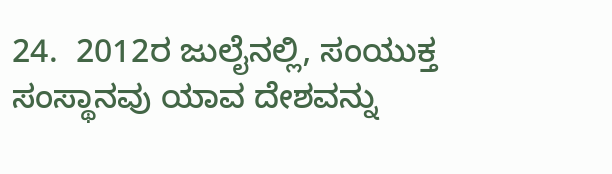24.  2012ರ ಜುಲೈನಲ್ಲಿ, ಸಂಯುಕ್ತ ಸಂಸ್ಥಾನವು ಯಾವ ದೇಶವನ್ನು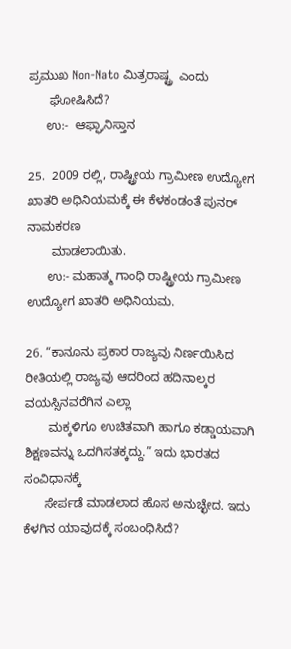ಪ್ರಮುಖ Non-Nato ಮಿತ್ರರಾಷ್ಟ್ರ  ಎಂದು
      ಘೋಷಿಸಿದೆ?
     ಉ:-  ಆಫ್ಘಾನಿಸ್ತಾನ

25.  2009 ರಲ್ಲಿ, ರಾಷ್ಟ್ರೀಯ ಗ್ರಾಮೀಣ ಉದ್ಯೋಗ ಖಾತರಿ ಅಧಿನಿಯಮಕ್ಕೆ ಈ ಕೆಳಕಂಡಂತೆ ಪುನರ್ ನಾಮಕರಣ
       ಮಾಡಲಾಯಿತು.
      ಉ:- ಮಹಾತ್ಮ ಗಾಂಧಿ ರಾಷ್ಟ್ರೀಯ ಗ್ರಾಮೀಣ ಉದ್ಯೋಗ ಖಾತರಿ ಅಧಿನಿಯಮ.

26. “ಕಾನೂನು ಪ್ರಕಾರ ರಾಜ್ಯವು ನಿರ್ಣಯಿಸಿದ ರೀತಿಯಲ್ಲಿ ರಾಜ್ಯವು ಆದರಿಂದ ಹದಿನಾಲ್ಕರ ವಯಸ್ಸಿನವರೆಗಿನ ಎಲ್ಲಾ
       ಮಕ್ಕಳಿಗೂ ಉಚಿತವಾಗಿ ಹಾಗೂ ಕಡ್ಡಾಯವಾಗಿ ಶಿಕ್ಷಣವನ್ನು ಒದಗಿಸತಕ್ಕದ್ದು.” ಇದು ಭಾರತದ ಸಂವಿಧಾನಕ್ಕೆ
      ಸೇರ್ಪಡೆ ಮಾಡಲಾದ ಹೊಸ ಅನುಚ್ಛೇದ. ಇದು ಕೆಳಗಿನ ಯಾವುದಕ್ಕೆ ಸಂಬಂಧಿಸಿದೆ?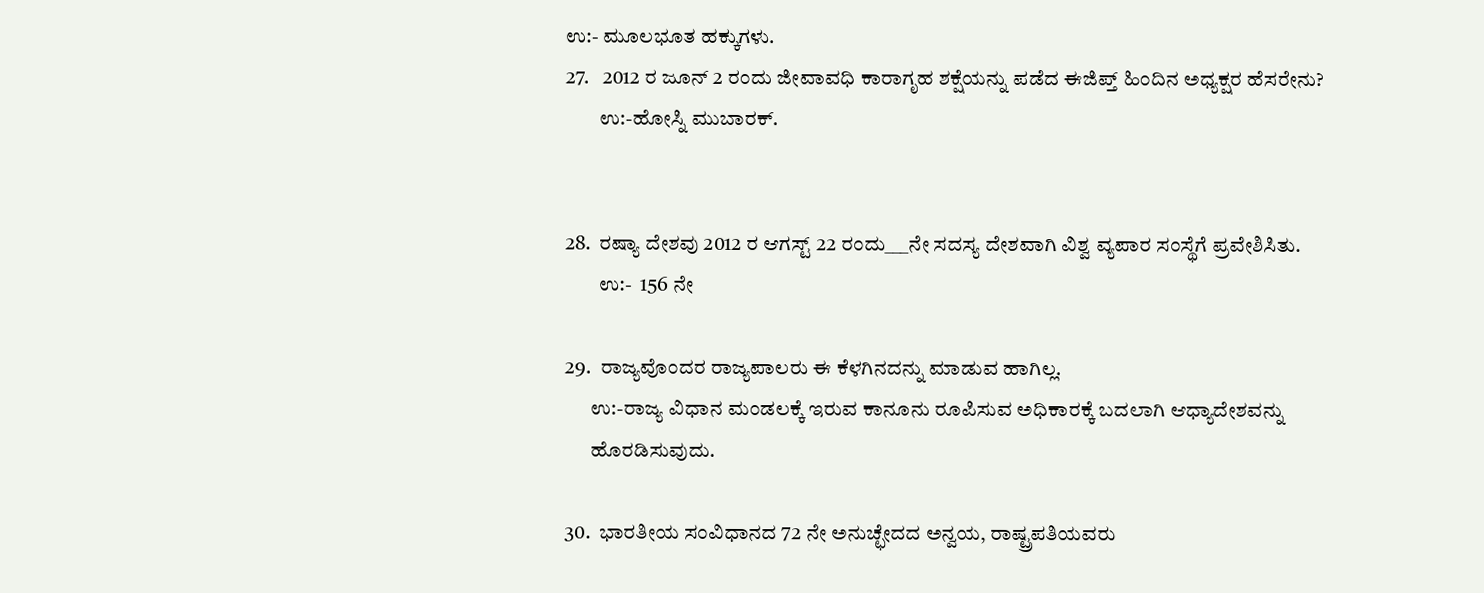ಉ:- ಮೂಲಭೂತ ಹಕ್ಕುಗಳು.
27.   2012 ರ ಜೂನ್ 2 ರಂದು ಜೀವಾವಧಿ ಕಾರಾಗೃಹ ಶಕ್ಷೆಯನ್ನು ಪಡೆದ ಈಜಿಪ್ತ್ ಹಿಂದಿನ ಅಧ್ಯಕ್ಷರ ಹೆಸರೇನು?
        ಉ:-ಹೋಸ್ನಿ ಮುಬಾರಕ್.


28.  ರಷ್ಯಾ ದೇಶವು 2012 ರ ಆಗಸ್ಟ್ 22 ರಂದು___ನೇ ಸದಸ್ಯ ದೇಶವಾಗಿ ವಿಶ್ವ ವ್ಯಪಾರ ಸಂಸ್ಥೆಗೆ ಪ್ರವೇಶಿಸಿತು.
        ಉ:-  156 ನೇ

29.  ರಾಜ್ಯವೊಂದರ ರಾಜ್ಯಪಾಲರು ಈ ಕೆಳಗಿನದನ್ನು ಮಾಡುವ ಹಾಗಿಲ್ಲ.
      ಉ:-ರಾಜ್ಯ ವಿಧಾನ ಮಂಡಲಕ್ಕೆ ಇರುವ ಕಾನೂನು ರೂಪಿಸುವ ಅಧಿಕಾರಕ್ಕೆ ಬದಲಾಗಿ ಆಧ್ಯಾದೇಶವನ್ನು
      ಹೊರಡಿಸುವುದು.

30.  ಭಾರತೀಯ ಸಂವಿಧಾನದ 72 ನೇ ಅನುಚ್ಛೇದದ ಅನ್ವಯ, ರಾಷ್ಟ್ರಪತಿಯವರು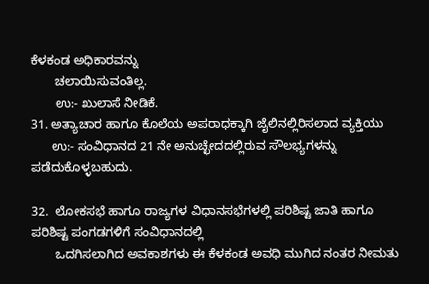ಕೆಳಕಂಡ ಅಧಿಕಾರವನ್ನು
       ಚಲಾಯಿಸುವಂತಿಲ್ಲ.
       ಉ:- ಖುಲಾಸೆ ನೀಡಿಕೆ.
31. ಅತ್ಯಾಚಾರ ಹಾಗೂ ಕೊಲೆಯ ಅಪರಾಧಕ್ಕಾಗಿ ಜೈಲಿನಲ್ಲಿರಿಸಲಾದ ವ್ಯಕ್ತಿಯು
      ಉ:- ಸಂವಿಧಾನದ 21 ನೇ ಅನುಚ್ಛೇದದಲ್ಲಿರುವ ಸೌಲಭ್ಯಗಳನ್ನು ಪಡೆದುಕೊಳ್ಳಬಹುದು.

32.  ಲೋಕಸಭೆ ಹಾಗೂ ರಾಜ್ಯಗಳ ವಿಧಾನಸಭೆಗಳಲ್ಲಿ ಪರಿಶಿಷ್ಟ ಜಾತಿ ಹಾಗೂ ಪರಿಶಿಷ್ಟ ಪಂಗಡಗಳಿಗೆ ಸಂವಿಧಾನದಲ್ಲಿ
       ಒದಗಿಸಲಾಗಿದ ಅವಕಾಶಗಳು ಈ ಕೆಳಕಂಡ ಅವಧಿ ಮುಗಿದ ನಂತರ ನೀಮತು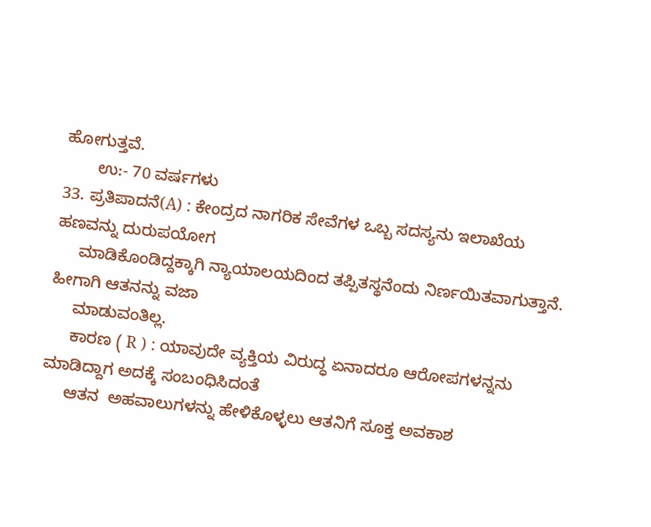ಹೋಗುತ್ತವೆ.
       ಉ:- 70 ವರ್ಷಗಳು
33. ಪ್ರತಿಪಾದನೆ(A) : ಕೇಂದ್ರದ ನಾಗರಿಕ ಸೇವೆಗಳ ಒಬ್ಬ ಸದಸ್ಯನು ಇಲಾಖೆಯ ಹಣವನ್ನು ದುರುಪಯೋಗ
     ಮಾಡಿಕೊಂಡಿದ್ದಕ್ಕಾಗಿ ನ್ಯಾಯಾಲಯದಿಂದ ತಪ್ಪಿತಸ್ಥನೆಂದು ನಿರ್ಣಯಿತವಾಗುತ್ತಾನೆ. ಹೀಗಾಗಿ ಆತನನ್ನು ವಜಾ
     ಮಾಡುವಂತಿಲ್ಲ.
     ಕಾರಣ ( R ) : ಯಾವುದೇ ವ್ಯಕ್ತಿಯ ವಿರುದ್ಧ ಏನಾದರೂ ಆರೋಪಗಳನ್ನನು ಮಾಡಿದ್ದಾಗ ಅದಕ್ಕೆ ಸಂಬಂಧಿಸಿದಂತೆ
     ಆತನ  ಅಹವಾಲುಗಳನ್ನು ಹೇಳಿಕೊಳ್ಳಲು ಆತನಿಗೆ ಸೂಕ್ತ ಅವಕಾಶ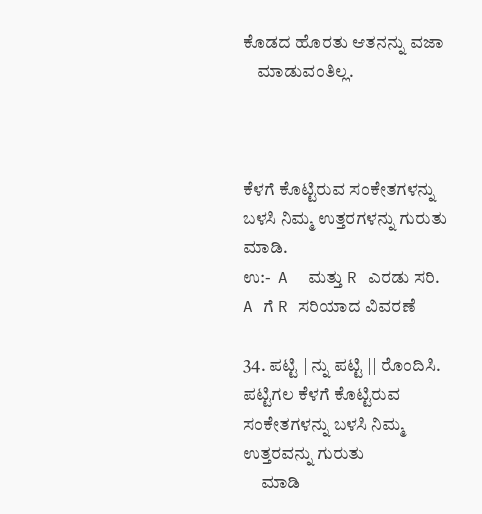ಕೊಡದ ಹೊರತು ಆತನನ್ನು ವಜಾ
    ಮಾಡುವಂತಿಲ್ಲ.



ಕೆಳಗೆ ಕೊಟ್ಟಿರುವ ಸಂಕೇತಗಳನ್ನು ಬಳಸಿ ನಿಮ್ಮ ಉತ್ತರಗಳನ್ನು ಗುರುತು ಮಾಡಿ.
ಉ:-  A  ಮತ್ತು R ಎರಡು ಸರಿ. A ಗೆ R ಸರಿಯಾದ ವಿವರಣೆ

34. ಪಟ್ಟಿ | ನ್ನು ಪಟ್ಟಿ || ರೊಂದಿಸಿ. ಪಟ್ಟಿಗಲ ಕೆಳಗೆ ಕೊಟ್ಟಿರುವ ಸಂಕೇತಗಳನ್ನು ಬಳಸಿ ನಿಮ್ಮ ಉತ್ತರವನ್ನು ಗುರುತು
     ಮಾಡಿ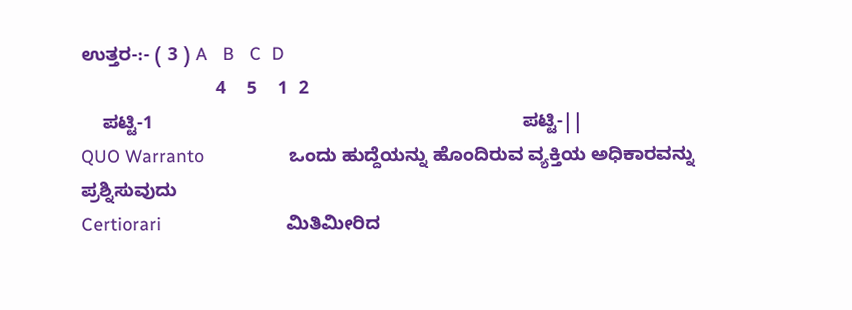ಉತ್ತರ-:- ( 3 ) A   B   C  D
                          4    5    1  2
    ಪಟ್ಟಿ-1                                                                       ಪಟ್ಟಿ-||
QUO Warranto                 ಒಂದು ಹುದ್ದೆಯನ್ನು ಹೊಂದಿರುವ ವ್ಯಕ್ತಿಯ ಅಧಿಕಾರವನ್ನು ಪ್ರಶ್ನಿಸುವುದು
Certiorari                         ಮಿತಿಮೀರಿದ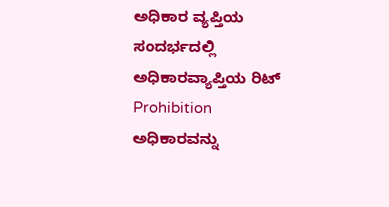ಅಧಿಕಾರ ವ್ಯಪ್ತಿಯ ಸಂದರ್ಭದಲ್ಲಿ ಅಧಿಕಾರವ್ಯಾಪ್ತಿಯ ರಿಟ್
Prohibition                      ಅಧಿಕಾರವನ್ನು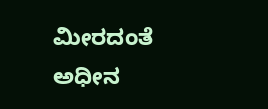ಮೀರದಂತೆ ಅಧೀನ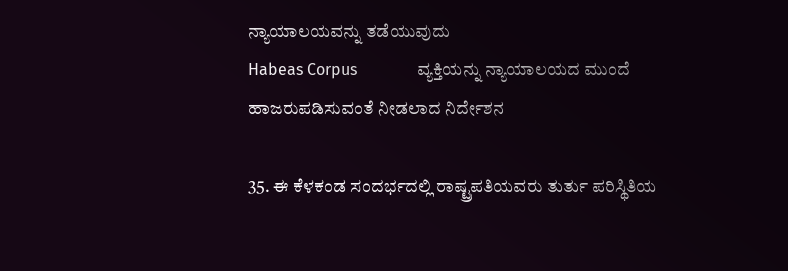ನ್ಯಾಯಾಲಯವನ್ನು ತಡೆಯುವುದು
Habeas Corpus               ವ್ಯಕ್ತಿಯನ್ನು ನ್ಯಾಯಾಲಯದ ಮುಂದೆ ಹಾಜರುಪಡಿಸುವಂತೆ ನೀಡಲಾದ ನಿರ್ದೇಶನ

35. ಈ ಕೆಳಕಂಡ ಸಂದರ್ಭದಲ್ಲಿ ರಾಷ್ಟ್ರಪತಿಯವರು ತುರ್ತು ಪರಿಸ್ಥಿತಿಯ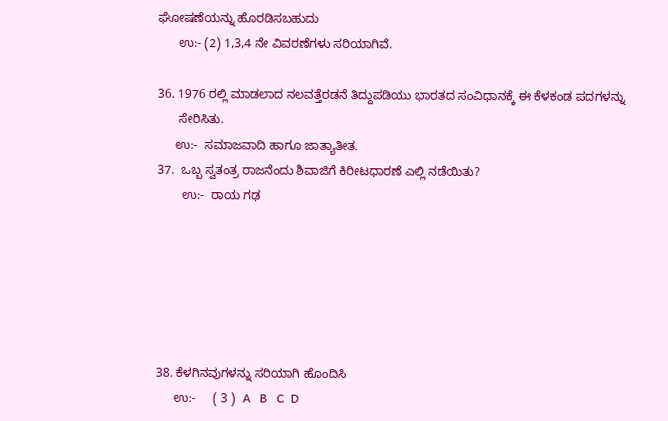ಘೋಷಣೆಯನ್ನು ಹೊರಡಿಸಬಹುದು
      ಉ:- (2) 1,3,4 ನೇ ವಿವರಣೆಗಳು ಸರಿಯಾಗಿವೆ.

36. 1976 ರಲ್ಲಿ ಮಾಡಲಾದ ನಲವತ್ತೆರಡನೆ ತಿದ್ದುಪಡಿಯು ಭಾರತದ ಸಂವಿಧಾನಕ್ಕೆ ಈ ಕೆಳಕಂಡ ಪದಗಳನ್ನು
      ಸೇರಿಸಿತು.
     ಉ:-  ಸಮಾಜವಾದಿ ಹಾಗೂ ಜಾತ್ಯಾತೀತ.
37.  ಒಬ್ಬ ಸ್ವತಂತ್ರ ರಾಜನೆಂದು ಶಿವಾಜಿಗೆ ಕಿರೀಟಧಾರಣೆ ಎಲ್ಲಿ ನಡೆಯಿತು?
       ಉ:-  ರಾಯ ಗಢ






38. ಕೆಳಗಿನವುಗಳನ್ನು ಸರಿಯಾಗಿ ಹೊಂದಿಸಿ
     ಉ:-     ( 3 )  A   B   C  D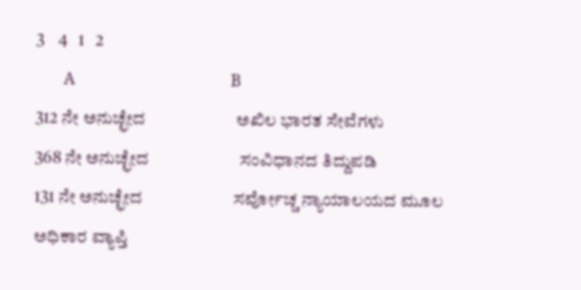3    4   1   2
       A                                       B
312 ನೇ ಅನುಚ್ಛೇದ                      ಅಖಿಲ ಭಾರತ ಸೇವೆಗಳು
368 ನೇ ಅನುಚ್ಛೇದ                      ಸಂವಿಧಾನದ ತಿದ್ದುಪಡಿ
131 ನೇ ಅನುಚ್ಛೇದ                      ಸರ್ವೋಚ್ಚ ನ್ಯಾಯಾಲಯದ ಮೂಲ ಅಧಿಕಾರ ವ್ಯಾಪ್ತಿ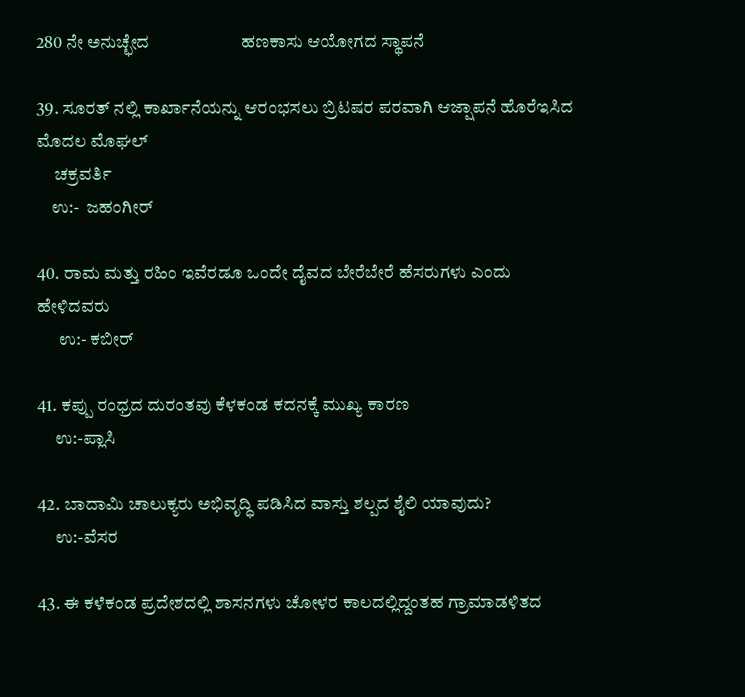280 ನೇ ಅನುಚ್ಛೇದ                      ಹಣಕಾಸು ಆಯೋಗದ ಸ್ಥಾಪನೆ

39. ಸೂರತ್ ನಲ್ಲಿ ಕಾರ್ಖಾನೆಯನ್ನು ಆರಂಭಸಲು ಬ್ರಿಟಷರ ಪರವಾಗಿ ಆಜ್ಷಾಪನೆ ಹೊರೆಇಸಿದ ಮೊದಲ ಮೊಘಲ್
     ಚಕ್ರವರ್ತಿ
    ಉ:-  ಜಹಂಗೀರ್

40. ರಾಮ ಮತ್ತು ರಹಿಂ ಇವೆರಡೂ ಒಂದೇ ದೈವದ ಬೇರೆಬೇರೆ ಹೆಸರುಗಳು ಎಂದು ಹೇಳಿದವರು
      ಉ:- ಕಬೀರ್

41. ಕಪ್ಪು ರಂಧ್ರದ ದುರಂತವು ಕೆಳಕಂಡ ಕದನಕ್ಕೆ ಮುಖ್ಯ ಕಾರಣ
     ಉ:-ಪ್ಲಾಸಿ

42. ಬಾದಾಮಿ ಚಾಲುಕ್ಯರು ಅಭಿವೃದ್ಧಿ ಪಡಿಸಿದ ವಾಸ್ತು ಶಲ್ಪದ ಶೈಲಿ ಯಾವುದು?
     ಉ:-ವೆಸರ

43. ಈ ಕಳೆಕಂಡ ಪ್ರದೇಶದಲ್ಲಿ ಶಾಸನಗಳು ಚೋಳರ ಕಾಲದಲ್ಲಿದ್ದಂತಹ ಗ್ರಾಮಾಡಳಿತದ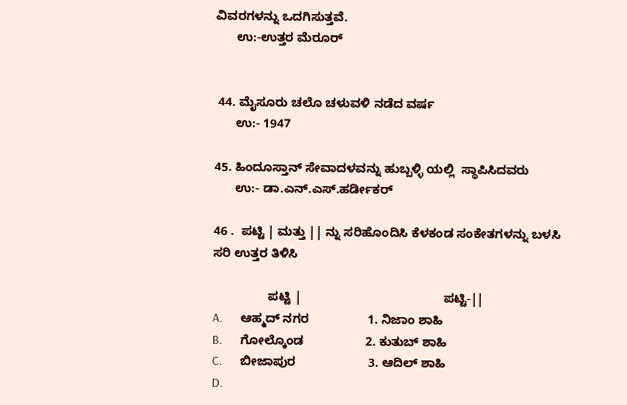ವಿವರಗಳನ್ನು ಒದಗಿಸುತ್ತವೆ.
      ಉ:-ಉತ್ತರ ಮೆರೂರ್


 44. ಮೈಸೂರು ಚಲೊ ಚಳುವಳಿ ನಡೆದ ವರ್ಷ
      ಉ:- 1947

45. ಹಿಂದೂಸ್ತಾನ್ ಸೇವಾದಳವನ್ನು ಹುಬ್ಬಳ್ಳಿ ಯಲ್ಲಿ  ಸ್ಥಾಪಿಸಿದವರು
      ಉ:- ಡಾ.ಎನ್.ಎಸ್.ಹರ್ಡೀಕರ್

46 .  ಪಟ್ಟಿ | ಮತ್ತು || ನ್ನು ಸರಿಹೊಂದಿಸಿ ಕೆಳಕಂಡ ಸಂಕೇತಗಳನ್ನು ಬಳಸಿ ಸರಿ ಉತ್ತರ ತಿಳಿಸಿ

                ಪಟ್ಟಿ |                                         ಪಟ್ಟಿ-||
A.      ಆಹ್ಮದ್ ನಗರ                 1. ನಿಜಾಂ ಶಾಹಿ
B.      ಗೋಲ್ಕೊಂಡ                  2. ಕುತುಬ್ ಶಾಹಿ
C.      ಬೀಜಾಪುರ                     3. ಆದಿಲ್ ಶಾಹಿ
D.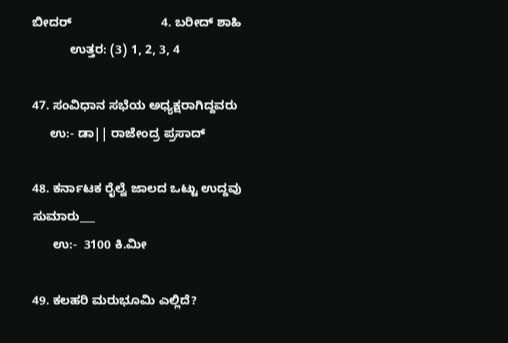ಬೀದರ್                          4. ಬರೀದ್ ಶಾಹಿ
           ಉತ್ತರ: (3) 1, 2, 3, 4

47. ಸಂವಿಧಾನ ಸಭೆಯ ಅಧ್ಯಕ್ಷರಾಗಿದ್ದವರು
     ಉ:- ಡಾ|| ರಾಜೇಂದ್ರ ಪ್ರಸಾದ್

48. ಕರ್ನಾಟಕ ರೈಲ್ವೆ ಜಾಲದ ಒಟ್ಟು ಉದ್ದವು ಸುಮಾರು___
      ಉ:-  3100 ಕಿ.ಮೀ

49. ಕಲಹರಿ ಮರುಭೂಮಿ ಎಲ್ಲಿದೆ?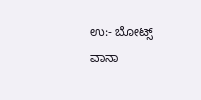ಉ:- ಬೋಟ್ಸ್ ವಾನಾ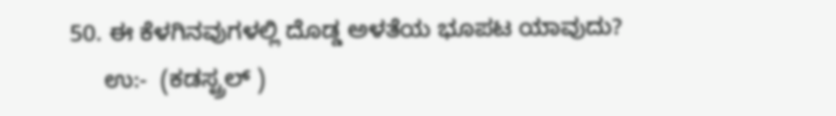50. ಈ ಕೆಳಗಿನವುಗಳಲ್ಲಿ ದೊಡ್ಡ ಅಳತೆಯ ಭೂಪಟ ಯಾವುದು?
     ಉ:-  (ಕಡಸ್ಟ್ರಲ್ )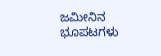ಜಮೀನಿನ ಭೂಪಟಗಳು